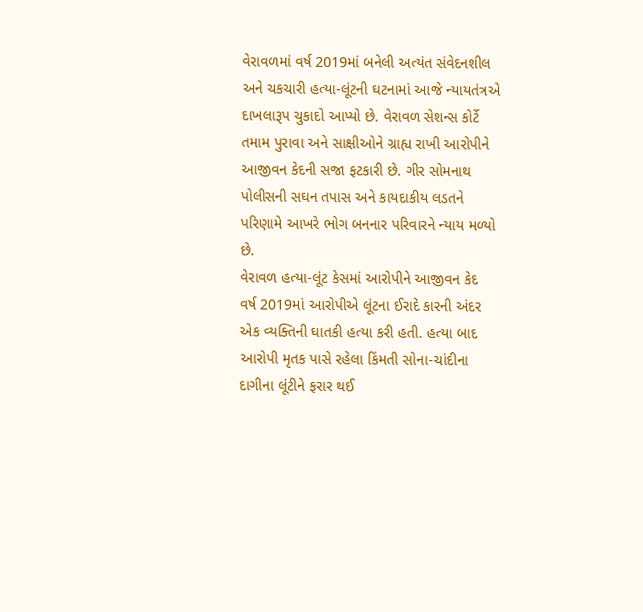વેરાવળમાં વર્ષ 2019માં બનેલી અત્યંત સંવેદનશીલ અને ચકચારી હત્યા-લૂંટની ઘટનામાં આજે ન્યાયતંત્રએ દાખલારૂપ ચુકાદો આપ્યો છે. વેરાવળ સેશન્સ કોર્ટે તમામ પુરાવા અને સાક્ષીઓને ગ્રાહ્ય રાખી આરોપીને આજીવન કેદની સજા ફટકારી છે. ગીર સોમનાથ પોલીસની સઘન તપાસ અને કાયદાકીય લડતને પરિણામે આખરે ભોગ બનનાર પરિવારને ન્યાય મળ્યો છે.
વેરાવળ હત્યા-લૂંટ કેસમાં આરોપીને આજીવન કેદ
વર્ષ 2019માં આરોપીએ લૂંટના ઈરાદે કારની અંદર એક વ્યક્તિની ઘાતકી હત્યા કરી હતી. હત્યા બાદ આરોપી મૃતક પાસે રહેલા કિંમતી સોના-ચાંદીના દાગીના લૂંટીને ફરાર થઈ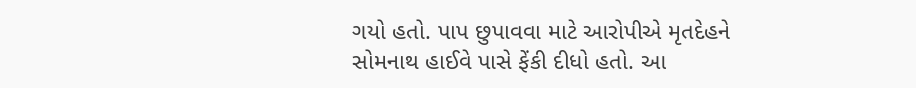ગયો હતો. પાપ છુપાવવા માટે આરોપીએ મૃતદેહને સોમનાથ હાઈવે પાસે ફેંકી દીધો હતો. આ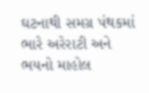ઘટનાથી સમગ્ર પંથકમાં ભારે અરેરાટી અને ભયનો માહોલ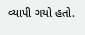વ્યાપી ગયો હતો.